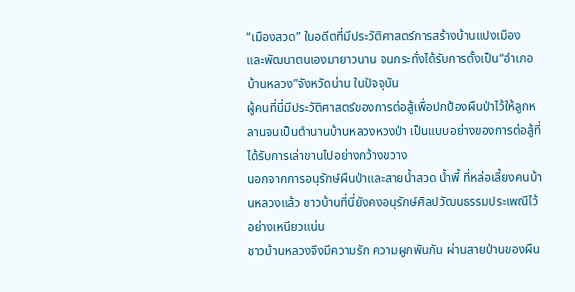“เมืองสวด” ในอดีตที่มีประวัติศาสตร์การสร้างบ้านแปงเมือง และพัฒนาตนเองมายาวนาน จนกระทั่งได้รับการตั้งเป็น“อำเภอบ้านหลวง”จังหวัดน่าน ในปัจจุบัน
ผู้คนที่นี่มีประวัติศาสตร์ของการต่อสู้เพื่อปกป้องผืนป่าไว้ให้ลูกหลานจนเป็นตำนานบ้านหลวงหวงป่า เป็นแบบอย่างของการต่อสู้ที่ได้รับการเล่าขานไปอย่างกว้างขวาง
นอกจากการอนุรักษ์ผืนป่าและสายน้ำสวด น้ำพี้ ที่หล่อเลี้ยงคนบ้านหลวงแล้ว ชาวบ้านที่นี่ยังคงอนุรักษ์ศิลปวัฒนธรรมประเพณีไว้อย่างเหนียวแน่น
ชาวบ้านหลวงจึงมีความรัก ความผูกพันกัน ผ่านสายป่านของผืน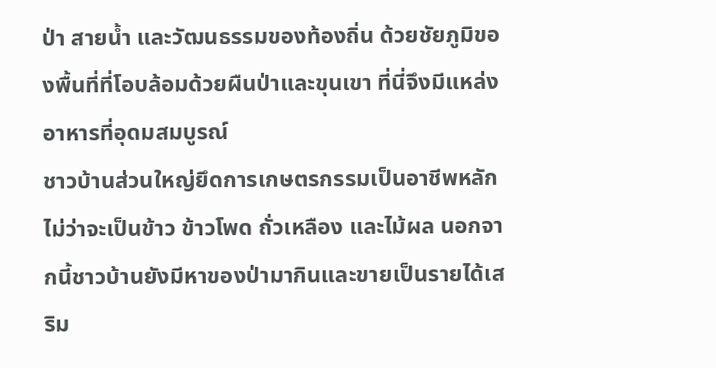ป่า สายน้ำ และวัฒนธรรมของท้องถิ่น ด้วยชัยภูมิของพื้นที่ที่โอบล้อมด้วยผืนป่าและขุนเขา ที่นี่จึงมีแหล่งอาหารที่อุดมสมบูรณ์
ชาวบ้านส่วนใหญ่ยึดการเกษตรกรรมเป็นอาชีพหลัก ไม่ว่าจะเป็นข้าว ข้าวโพด ถั่วเหลือง และไม้ผล นอกจากนี้ชาวบ้านยังมีหาของป่ามากินและขายเป็นรายได้เสริม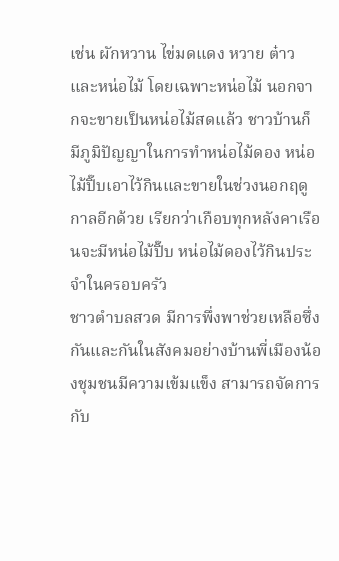เช่น ผักหวาน ไข่มดแดง หวาย ต๋าว และหน่อไม้ โดยเฉพาะหน่อไม้ นอกจากจะขายเป็นหน่อไม้สดแล้ว ชาวบ้านก็มีภูมิปัญญาในการทำหน่อไม้ดอง หน่อไม้ปิ๊บเอาไว้กินและขายในช่วงนอกฤดูกาลอีกด้วย เรียกว่าเกือบทุกหลังคาเรือนจะมีหน่อไม้ปิ๊บ หน่อไม้ดองไว้กินประจำในครอบครัว
ชาวตำบลสวด มีการพึ่งพาช่วยเหลือซึ่งกันและกันในสังคมอย่างบ้านพี่เมืองน้องชุมชนมีความเข้มแข็ง สามารถจัดการกับ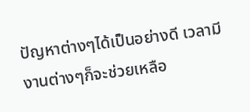ปัญหาต่างๆได้เป็นอย่างดี เวลามีงานต่างๆก็จะช่วยเหลือ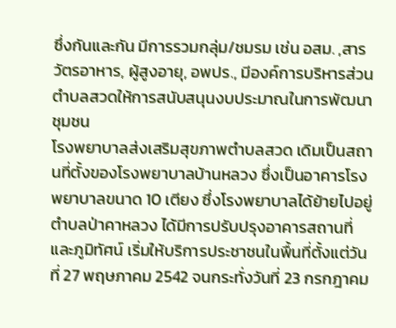ซึ่งกันและกัน มีการรวมกลุ่ม/ชมรม เช่น อสม. ,สารวัตรอาหาร, ผู้สูงอายุ, อพปร., มีองค์การบริหารส่วนตำบลสวดให้การสนับสนุนงบประมาณในการพัฒนาชุมชน
โรงพยาบาลส่งเสริมสุขภาพตำบลสวด เดิมเป็นสถานที่ตั้งของโรงพยาบาลบ้านหลวง ซึ่งเป็นอาคารโรงพยาบาลขนาด 10 เตียง ซึ่งโรงพยาบาลได้ย้ายไปอยู่ตำบลป่าคาหลวง ได้มีการปรับปรุงอาคารสถานที่ และภูมิทัศน์ เริ่มให้บริการประชาชนในพื้นที่ตั้งแต่วันที่ 27 พฤษภาคม 2542 จนกระทั่งวันที่ 23 กรกฎาคม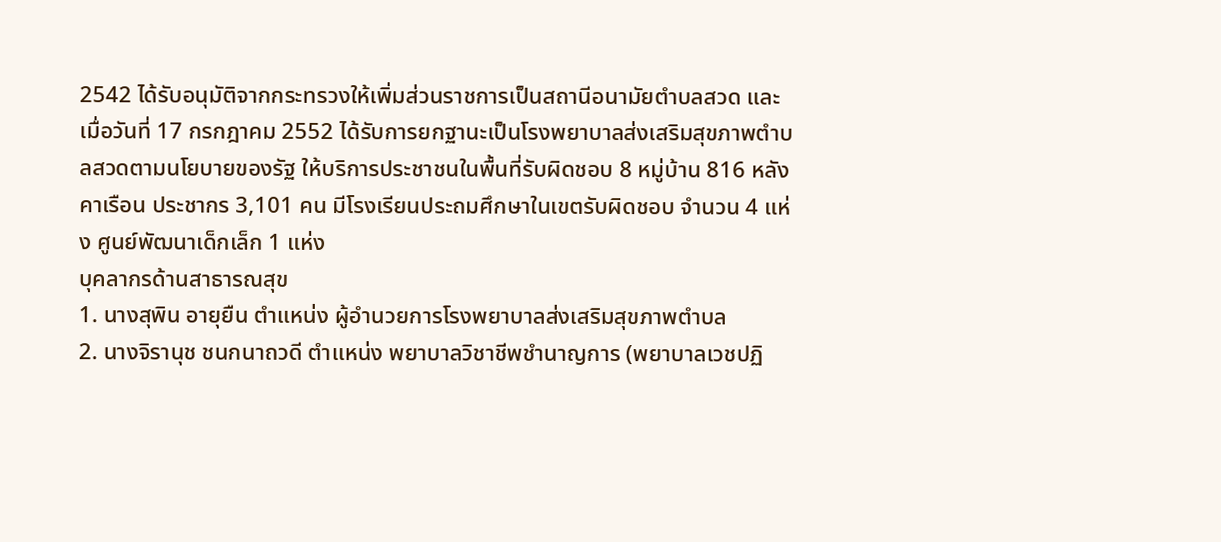2542 ได้รับอนุมัติจากกระทรวงให้เพิ่มส่วนราชการเป็นสถานีอนามัยตำบลสวด และเมื่อวันที่ 17 กรกฎาคม 2552 ได้รับการยกฐานะเป็นโรงพยาบาลส่งเสริมสุขภาพตำบลสวดตามนโยบายของรัฐ ให้บริการประชาชนในพื้นที่รับผิดชอบ 8 หมู่บ้าน 816 หลังคาเรือน ประชากร 3,101 คน มีโรงเรียนประถมศึกษาในเขตรับผิดชอบ จำนวน 4 แห่ง ศูนย์พัฒนาเด็กเล็ก 1 แห่ง
บุคลากรด้านสาธารณสุข
1. นางสุพิน อายุยืน ตำแหน่ง ผู้อำนวยการโรงพยาบาลส่งเสริมสุขภาพตำบล
2. นางจิรานุช ชนกนาถวดี ตำแหน่ง พยาบาลวิชาชีพชำนาญการ (พยาบาลเวชปฏิ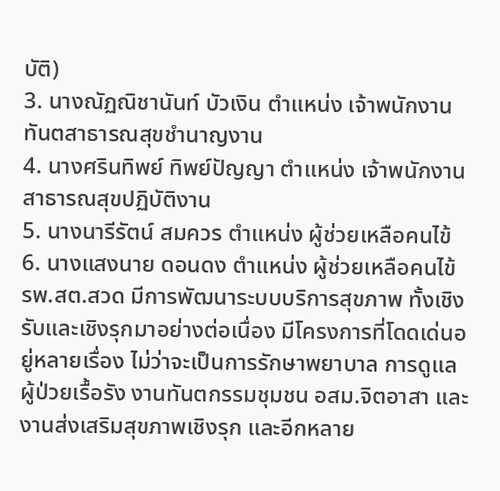บัติ)
3. นางณัฏณิชานันท์ บัวเงิน ตำแหน่ง เจ้าพนักงานทันตสาธารณสุขชำนาญงาน
4. นางศรินทิพย์ ทิพย์ปัญญา ตำแหน่ง เจ้าพนักงานสาธารณสุขปฏิบัติงาน
5. นางนารีรัตน์ สมควร ตำแหน่ง ผู้ช่วยเหลือคนไข้
6. นางแสงนาย ดอนดง ตำแหน่ง ผู้ช่วยเหลือคนไข้
รพ.สต.สวด มีการพัฒนาระบบบริการสุขภาพ ทั้งเชิงรับและเชิงรุกมาอย่างต่อเนื่อง มีโครงการที่โดดเด่นอยู่หลายเรื่อง ไม่ว่าจะเป็นการรักษาพยาบาล การดูแลผู้ป่วยเรื้อรัง งานทันตกรรมชุมชน อสม.จิตอาสา และงานส่งเสริมสุขภาพเชิงรุก และอีกหลาย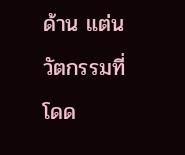ด้าน แต่นวัตกรรมที่โดด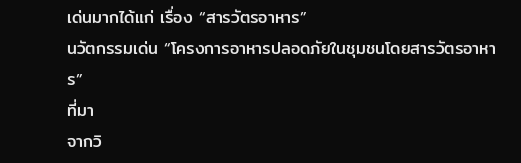เด่นมากได้แก่ เรื่อง “สารวัตรอาหาร”
นวัตกรรมเด่น “โครงการอาหารปลอดภัยในชุมชนโดยสารวัตรอาหาร”
ที่มา
จากวิ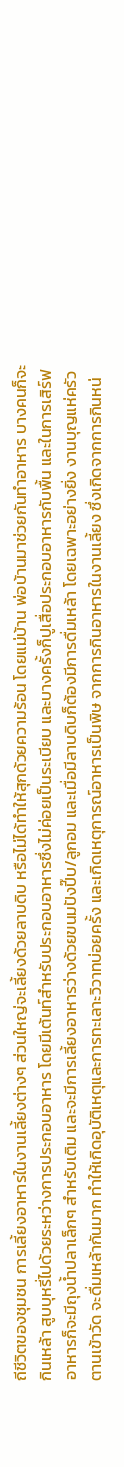ถีชีวิตของชุมชน การเลี้ยงอาหารในงานเลี้ยงต่างๆ ส่วนใหญ่จะเลี้ยงด้วยลาบดิบ หรือไม่ได้ทำให้สุกด้วยความร้อน โดยแม่บ้าน พ่อบ้านมาช่วยกันทำอาหาร บางคนก็จะกินเหล้า สูบบุหรี่ไปด้วยระหว่างการประกอบอาหาร โดยมีเต้นท์สำหรับประกอบอาหารซึ่งไม่ค่อยเป็นระเบียบ และบางครั้งก็ปูเสื่อประกอบอาหารกับพื้น และในการเสิร์ฟอาหารก็จะมีถุงน้ำปลาเล็กๆ สำหรับเติม และจะมีการเลี้ยงอาหารว่างด้วยขนมปังปี๊บ/ลูกอม และเมื่อมีลาบดิบก็ต้องมีการดื่มเหล้า โดยเฉพาะอย่างยิ่ง งานบุญแห่ครัวตานเข้าวัด จะดื่มเหล้ากันมาก ทำให้เกิดอุบัติเหตุและการทะเลาะวิวาทบ่อยครั้ง และเกิดเหตุการณ์อาหารเป็นพิษ จากการกินอาหารในงานเลี้ยง ซึ่งเกิดจากการกินหน่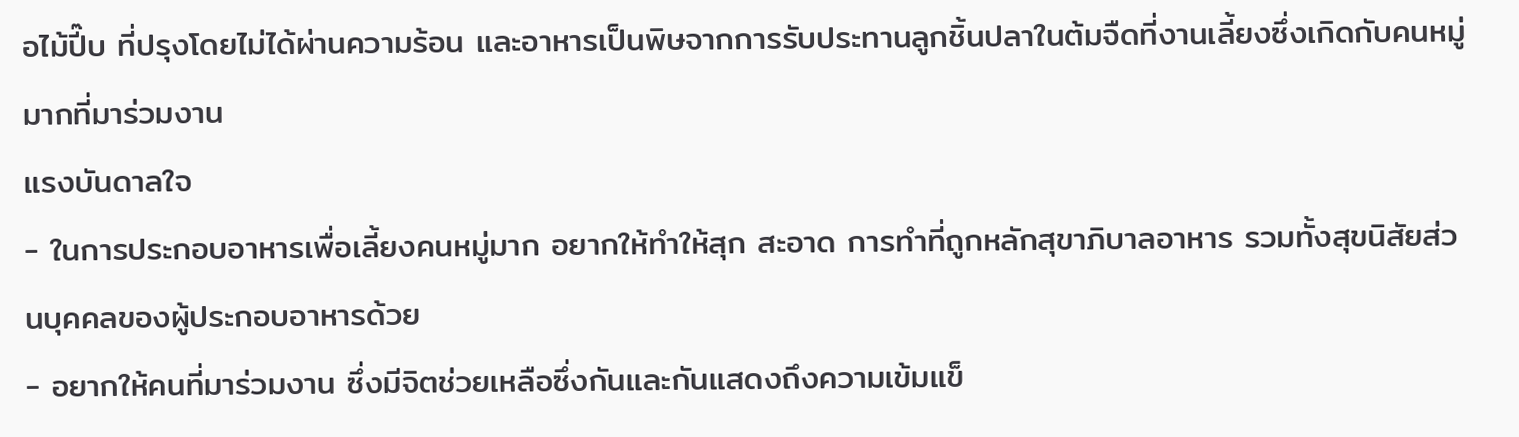อไม้ปี๊บ ที่ปรุงโดยไม่ได้ผ่านความร้อน และอาหารเป็นพิษจากการรับประทานลูกชิ้นปลาในต้มจืดที่งานเลี้ยงซึ่งเกิดกับคนหมู่มากที่มาร่วมงาน
แรงบันดาลใจ
- ในการประกอบอาหารเพื่อเลี้ยงคนหมู่มาก อยากให้ทำให้สุก สะอาด การทำที่ถูกหลักสุขาภิบาลอาหาร รวมทั้งสุขนิสัยส่วนบุคคลของผู้ประกอบอาหารด้วย
- อยากให้คนที่มาร่วมงาน ซึ่งมีจิตช่วยเหลือซึ่งกันและกันแสดงถึงความเข้มแข็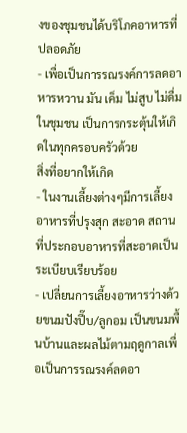งของชุมชนได้บริโภคอาหารที่ปลอดภัย
- เพื่อเป็นการรณรงค์การลดอาหารหวาน มัน เค็ม ไม่สูบ ไม่ดื่ม ในชุมชน เป็นการกระตุ้นให้เกิดในทุกครอบครัวด้วย
สิ่งที่อยากให้เกิด
- ในงานเลี้ยงต่างๆมีการเลี้ยงอาหารที่ปรุงสุก สะอาด สถานที่ประกอบอาหารที่สะอาดเป็นระเบียบเรียบร้อย
- เปลี่ยนการเลี้ยงอาหารว่างด้วยขนมปังปี๊บ/ลูกอม เป็นขนมพื้นบ้านและผลไม้ตามฤดูกาลเพื่อเป็นการรณรงค์ลดอา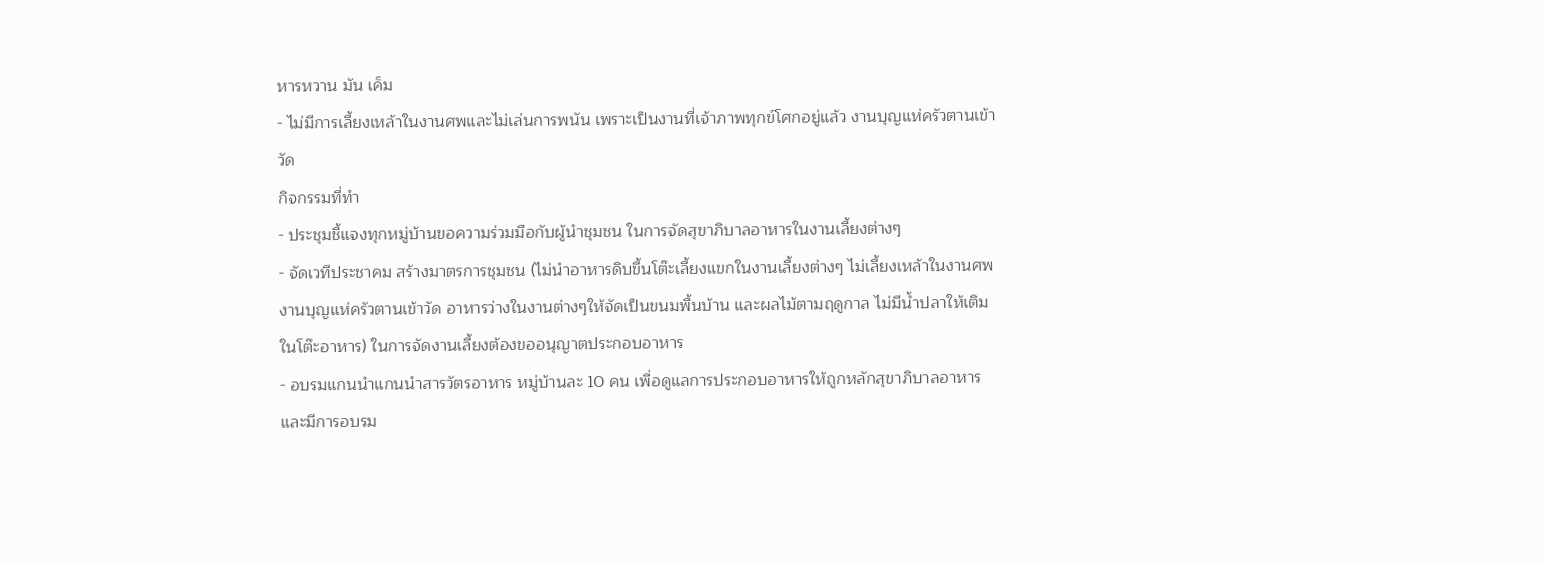หารหวาน มัน เค็ม
- ไม่มีการเลี้ยงเหล้าในงานศพและไม่เล่นการพนัน เพราะเป็นงานที่เจ้าภาพทุกข์โศกอยู่แล้ว งานบุญแห่ครัวตานเข้าวัด
กิจกรรมที่ทำ
- ประชุมชี้แจงทุกหมู่บ้านขอความร่วมมือกับผู้นำชุมชน ในการจัดสุขาภิบาลอาหารในงานเลี้ยงต่างๆ
- จัดเวทีประชาคม สร้างมาตรการชุมชน (ไม่นำอาหารดิบขี้นโต๊ะเลี้ยงแขกในงานเลี้ยงต่างๆ ไม่เลี้ยงเหล้าในงานศพ งานบุญแห่ครัวตานเข้าวัด อาหารว่างในงานต่างๆให้จัดเป็นขนมพื้นบ้าน และผลไม้ตามฤดูกาล ไม่มีน้ำปลาให้เติมในโต๊ะอาหาร) ในการจัดงานเลี้ยงต้องขออนุญาตประกอบอาหาร
- อบรมแกนนำแกนนำสารวัตรอาหาร หมู่บ้านละ 10 คน เพื่อดูแลการประกอบอาหารให้ถูกหลักสุขาภิบาลอาหาร และมีการอบรม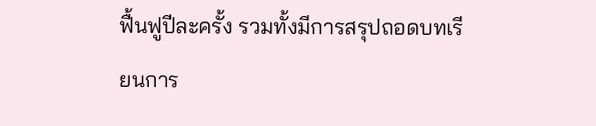ฟื้นฟูปีละครั้ง รวมทั้งมีการสรุปถอดบทเรียนการ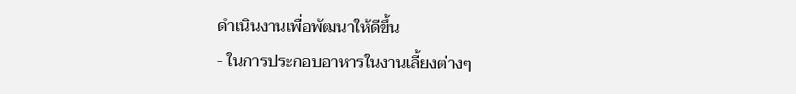ดำเนินงานเพื่อพัฒนาให้ดีขึ้น
- ในการประกอบอาหารในงานเลี้ยงต่างๆ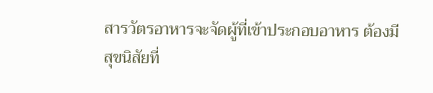สารวัตรอาหารจะจัดผู้ที่เข้าประกอบอาหาร ต้องมีสุขนิสัยที่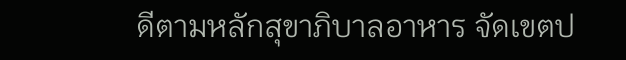ดีตามหลักสุขาภิบาลอาหาร จัดเขตป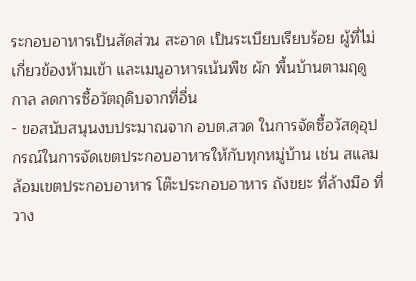ระกอบอาหารเป็นสัดส่วน สะอาด เป็นระเบียบเรียบร้อย ผู้ที่ไม่เกี่ยวข้องห้ามเข้า และเมนูอาหารเน้นพืช ผัก พื้นบ้านตามฤดูกาล ลดการซื้อวัตถุดิบจากที่อื่น
- ขอสนับสนุนงบประมาณจาก อบต.สวด ในการจัดซื้อวัสดุอุปกรณ์ในการจัดเขตประกอบอาหารให้กับทุกหมู่บ้าน เช่น สแลมล้อมเขตประกอบอาหาร โต๊ะประกอบอาหาร ถังขยะ ที่ล้างมือ ที่วาง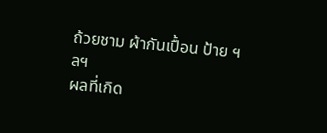ถ้วยชาม ผ้ากันเปื้อน ป้าย ฯลฯ
ผลที่เกิด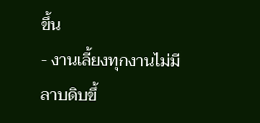ขึ้น
- งานเลี้ยงทุกงานไม่มีลาบดิบขึ้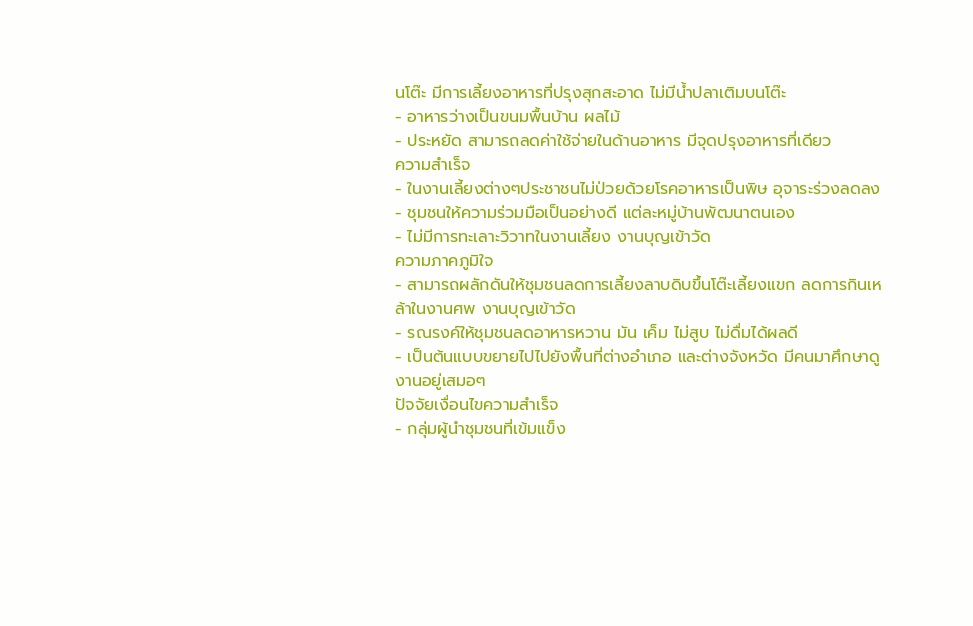นโต๊ะ มีการเลี้ยงอาหารที่ปรุงสุกสะอาด ไม่มีน้ำปลาเติมบนโต๊ะ
- อาหารว่างเป็นขนมพื้นบ้าน ผลไม้
- ประหยัด สามารถลดค่าใช้จ่ายในด้านอาหาร มีจุดปรุงอาหารที่เดียว
ความสำเร็จ
- ในงานเลี้ยงต่างๆประชาชนไม่ป่วยด้วยโรคอาหารเป็นพิษ อุจาระร่วงลดลง
- ชุมชนให้ความร่วมมือเป็นอย่างดี แต่ละหมู่บ้านพัฒนาตนเอง
- ไม่มีการทะเลาะวิวาทในงานเลี้ยง งานบุญเข้าวัด
ความภาคภูมิใจ
- สามารถผลักดันให้ชุมชนลดการเลี้ยงลาบดิบขึ้นโต๊ะเลี้ยงแขก ลดการกินเหล้าในงานศพ งานบุญเข้าวัด
- รณรงค์ให้ชุมชนลดอาหารหวาน มัน เค็ม ไม่สูบ ไม่ดื่มได้ผลดี
- เป็นต้นแบบขยายไปไปยังพื้นที่ต่างอำเภอ และต่างจังหวัด มีคนมาศึกษาดูงานอยู่เสมอๆ
ปัจจัยเงื่อนไขความสำเร็จ
- กลุ่มผู้นำชุมชนที่เข้มแข็ง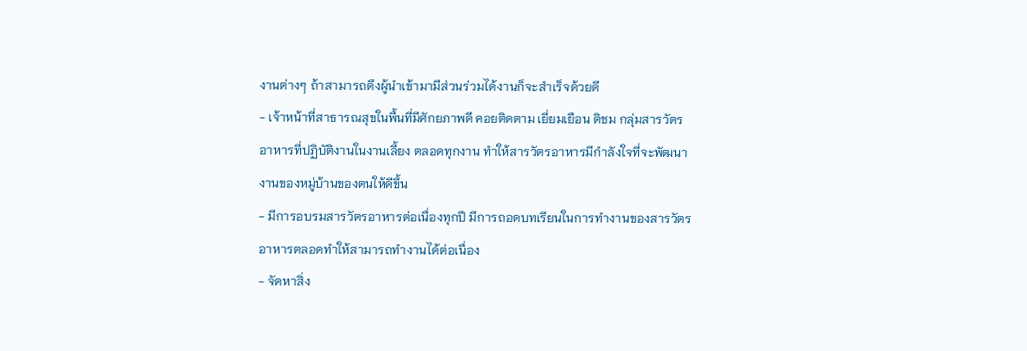งานต่างๆ ถ้าสามารถดึงผู้นำเข้ามามีส่วนร่วมได้งานก็จะสำเร็จด้วยดี
- เจ้าหน้าที่สาธารณสุขในพื้นที่มีศักยภาพดี คอยติดตาม เยี่ยมเยือน ติชม กลุ่มสารวัตรอาหารที่ปฏิบัติงานในงานเลี้ยง ตลอดทุกงาน ทำให้สารวัตรอาหารมีกำลังใจที่จะพัฒนางานของหมู่บ้านของตนให้ดีขึ้น
- มีการอบรมสารวัตรอาหารต่อเนื่องทุกปี มีการถอดบทเรียนในการทำงานของสารวัตรอาหารตลอดทำให้สามารถทำงานได้ต่อเนื่อง
- จัดหาสิ่ง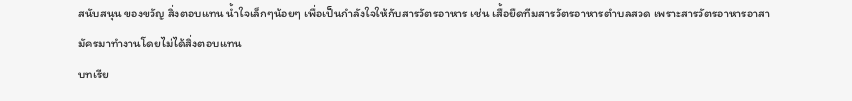สนับสนุน ของขวัญ สิ่งตอบแทน น้ำใจเล็กๆน้อยๆ เพื่อเป็นกำลังใจให้กับสารวัตรอาหาร เช่น เสื้อยืดทีมสารวัตรอาหารตำบลสวด เพราะสารวัตรอาหารอาสามัครมาทำงานโดยไม่ได้สิ่งตอบแทน
บทเรีย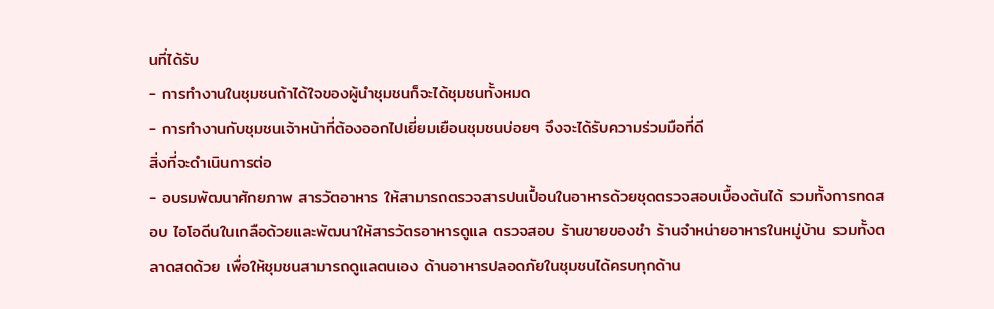นที่ได้รับ
- การทำงานในชุมชนถ้าได้ใจของผู้นำชุมชนก็จะได้ชุมชนทั้งหมด
- การทำงานกับชุมชนเจ้าหน้าที่ต้องออกไปเยี่ยมเยือนชุมชนบ่อยๆ จึงจะได้รับความร่วมมือที่ดี
สิ่งที่จะดำเนินการต่อ
- อบรมพัฒนาศักยภาพ สารวัตอาหาร ให้สามารถตรวจสารปนเปื้อนในอาหารด้วยชุดตรวจสอบเบื้องต้นได้ รวมทั้งการทดสอบ ไอโอดีนในเกลือด้วยและพัฒนาให้สารวัตรอาหารดูแล ตรวจสอบ ร้านขายของชำ ร้านจำหน่ายอาหารในหมู่บ้าน รวมทั้งตลาดสดด้วย เพื่อให้ชุมชนสามารถดูแลตนเอง ด้านอาหารปลอดภัยในชุมชนได้ครบทุกด้าน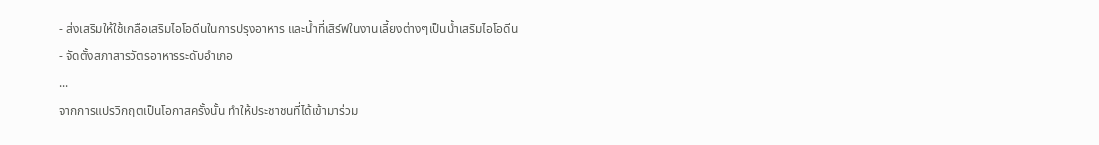- ส่งเสริมให้ใช้เกลือเสริมไอโอดีนในการปรุงอาหาร และน้ำที่เสิร์ฟในงานเลี้ยงต่างๆเป็นน้ำเสริมไอโอดีน
- จัดตั้งสภาสารวัตรอาหารระดับอำเภอ
...
จากการแปรวิกฤตเป็นโอกาสครั้งนั้น ทำให้ประชาชนที่ได้เข้ามาร่วม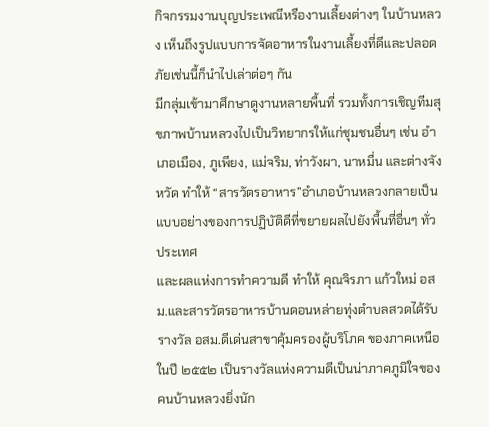กิจกรรมงานบุญประเพณีหรืองานเลี้ยงต่างๆ ในบ้านหลวง เห็นถึงรูปแบบการจัดอาหารในงานเลี้ยงที่ดีและปลอดภัยเช่นนี้ก็นำไปเล่าต่อๆ กัน
มีกลุ่มเข้ามาศึกษาดูงานหลายพื้นที่ รวมทั้งการเชิญทีมสุขภาพบ้านหลวงไปเป็นวิทยากรให้แก่ชุมชนอื่นๆ เช่น อำเภอเมือง, ภูเพียง, แม่จริม, ท่าวังผา, นาหมื่น และต่างจังหวัด ทำให้ “สารวัตรอาหาร”อำเภอบ้านหลวงกลายเป็นแบบอย่างของการปฏิบัติดีที่ขยายผลไปยังพื้นที่อื่นๆ ทั่วประเทศ
และผลแห่งการทำความดี ทำให้ คุณจิรภา แก้วใหม่ อสม.และสารวัตรอาหารบ้านดอนหล่ายทุ่งตำบลสวดได้รับรางวัล อสม.ดีเด่นสาขาคุ้มครองผู้บริโภค ของภาคเหนือ ในปี ๒๕๕๒ เป็นรางวัลแห่งความดีเป็นน่าภาคภูมิใจของคนบ้านหลวงยิ่งนัก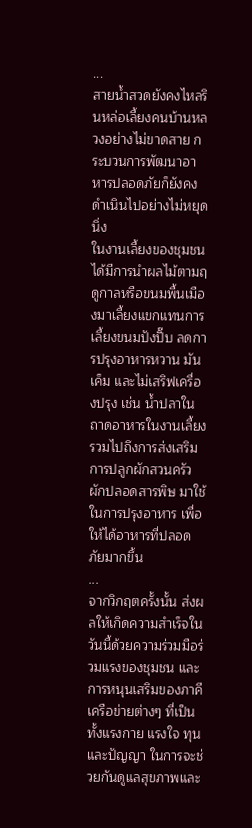...
สายน้ำสวดยังคงไหลรินหล่อเลี้ยงคนบ้านหลวงอย่างไม่ขาดสาย กระบวนการพัฒนาอาหารปลอดภัยก็ยังคงดำเนินไปอย่างไม่หยุดนิ่ง
ในงานเลี้ยงของชุมชนได้มีการนำผลไม้ตามฤดูกาลหรือขนมพื้นเมืองมาเลี้ยงแขกแทนการเลี้ยงขนมปังปิ๊บ ลดการปรุงอาหารหวาน มัน เค็ม และไม่เสริฟเครื่องปรุง เช่น น้ำปลาในถาดอาหารในงานเลี้ยง รวมไปถึงการส่งเสริมการปลูกผักสวนครัว ผักปลอดสารพิษ มาใช้ในการปรุงอาหาร เพื่อให้ได้อาหารที่ปลอดภัยมากขึ้น
...
จากวิกฤตครั้งนั้น ส่งผลให้เกิดความสำเร็จในวันนี้ด้วยความร่วมมือร่วมแรงของชุมชน และการหนุนเสริมของภาคีเครือข่ายต่างๆ ที่เป็นทั้งแรงกาย แรงใจ ทุน และปัญญา ในการจะช่วยกันดูแลสุขภาพและ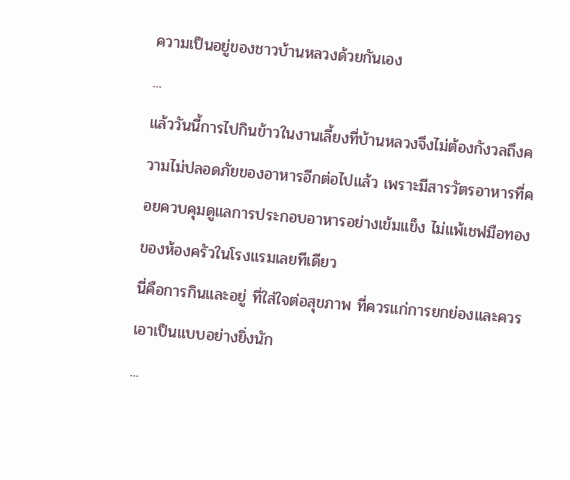ความเป็นอยู่ของชาวบ้านหลวงด้วยกันเอง
...
แล้ววันนี้การไปกินข้าวในงานเลี้ยงที่บ้านหลวงจึงไม่ต้องกังวลถึงความไม่ปลอดภัยของอาหารอีกต่อไปแล้ว เพราะมีสารวัตรอาหารที่คอยควบคุมดูแลการประกอบอาหารอย่างเข้มแข็ง ไม่แพ้เชฟมือทองของห้องครัวในโรงแรมเลยทีเดียว
นี่คือการกินและอยู่ ที่ใส่ใจต่อสุขภาพ ที่ควรแก่การยกย่องและควรเอาเป็นแบบอย่างยิ่งนัก
...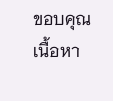ขอบคุณ เนื้อหา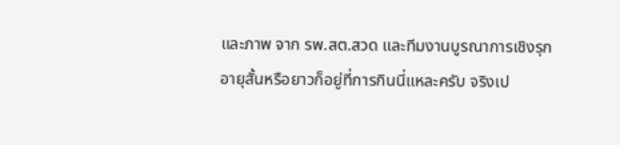และภาพ จาก รพ.สต.สวด และทีมงานบูรณาการเชิงรุก
อายุสั้นหรือยาวก็อยู่ที่การกินนี่แหละครับ จริงเป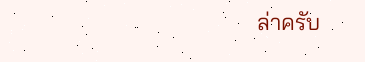ล่าครับ